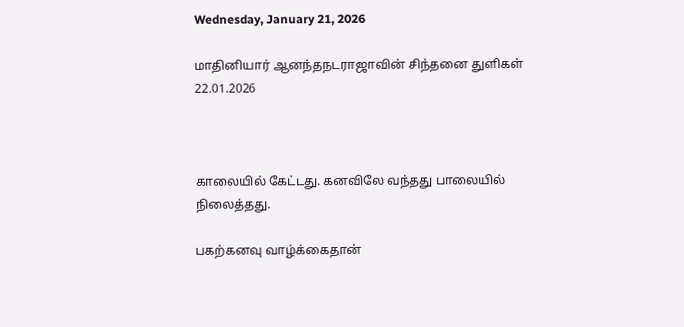Wednesday, January 21, 2026

மாதினியார் ஆனந்தநடராஜாவின் சிந்தனை துளிகள் 22.01.2026



காலையில் கேட்டது. கனவிலே வந்தது பாலையில் நிலைத்தது.

பகற்கனவு வாழ்க்கைதான்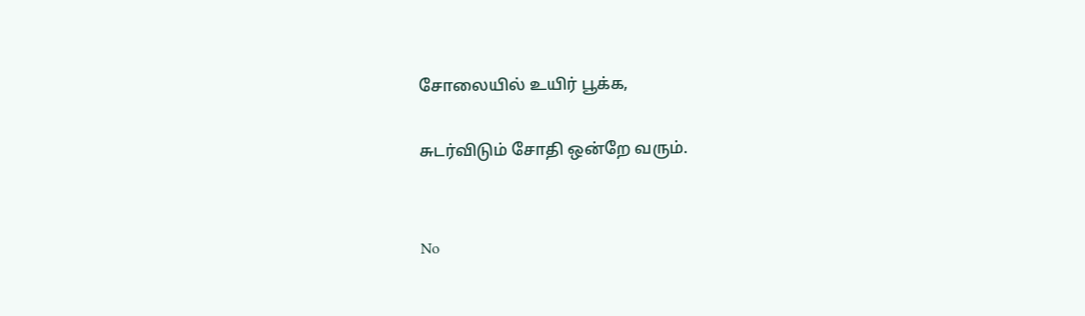சோலையில் உயிர் பூக்க,

சுடர்விடும் சோதி ஒன்றே வரும்.


No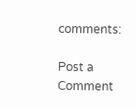comments:

Post a Comment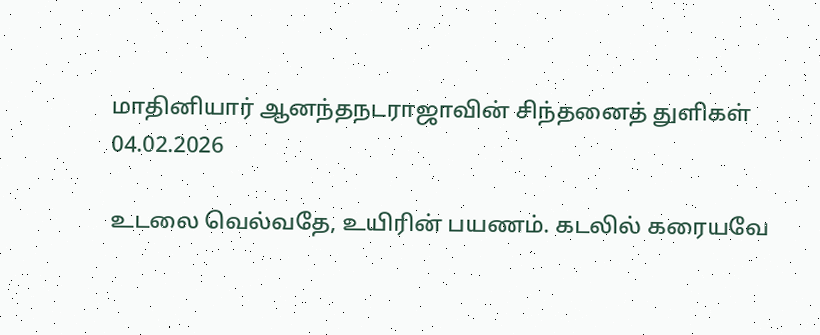மாதினியார் ஆனந்தநடராஜாவின் சிந்தனைத் துளிகள் 04.02.2026

உடலை வெல்வதே, உயிரின் பயணம். கடலில் கரையவே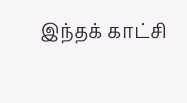இந்தக் காட்சி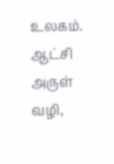உலகம். ஆட்சி அருள் வழி,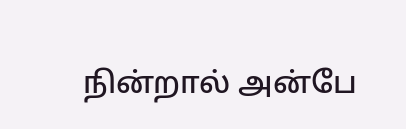நின்றால் அன்பே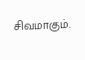சிவமாகும்.